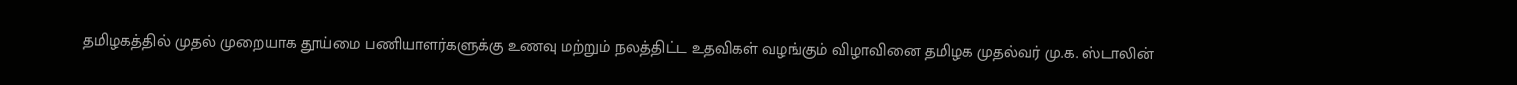தமிழகத்தில் முதல் முறையாக தூய்மை பணியாளர்களுக்கு உணவு மற்றும் நலத்திட்ட உதவிகள் வழங்கும் விழாவினை தமிழக முதல்வர் மு.க. ஸ்டாலின்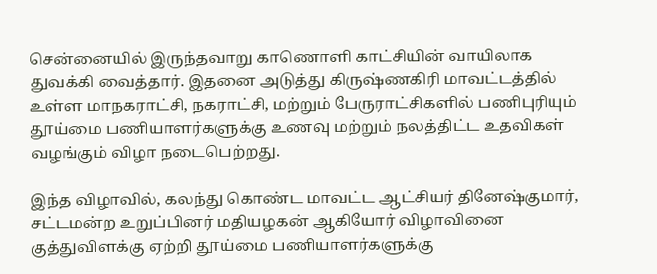சென்னையில் இருந்தவாறு காணொளி காட்சியின் வாயிலாக துவக்கி வைத்தார். இதனை அடுத்து கிருஷ்ணகிரி மாவட்டத்தில் உள்ள மாநகராட்சி, நகராட்சி, மற்றும் பேருராட்சிகளில் பணிபுரியும் தூய்மை பணியாளர்களுக்கு உணவு மற்றும் நலத்திட்ட உதவிகள் வழங்கும் விழா நடைபெற்றது.

இந்த விழாவில், கலந்து கொண்ட மாவட்ட ஆட்சியர் தினேஷ்குமார், சட்டமன்ற உறுப்பினர் மதியழகன் ஆகியோர் விழாவினை குத்துவிளக்கு ஏற்றி தூய்மை பணியாளர்களுக்கு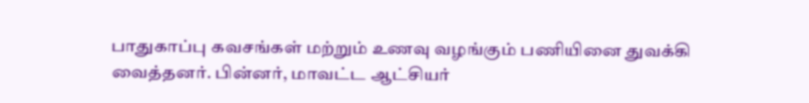பாதுகாப்பு கவசங்கள் மற்றும் உணவு வழங்கும் பணியினை துவக்கி வைத்தனர். பின்னர், மாவட்ட ஆட்சியர்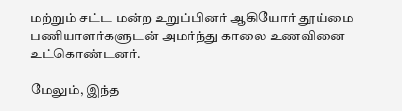மற்றும் சட்ட மன்ற உறுப்பினர் ஆகியோர் தூய்மை பணியாளர்களுடன் அமர்ந்து காலை உணவினை உட்கொண்டனர்.

மேலும், இந்த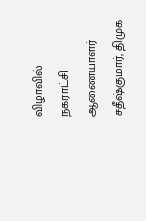விழாவில் நகராட்சி ஆணையாளர் சதீஷ்குமார், திமுக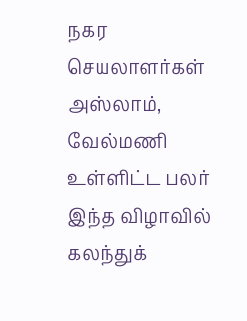நகர செயலாளர்கள் அஸ்லாம், வேல்மணி உள்ளிட்ட பலர் இந்த விழாவில் கலந்துக்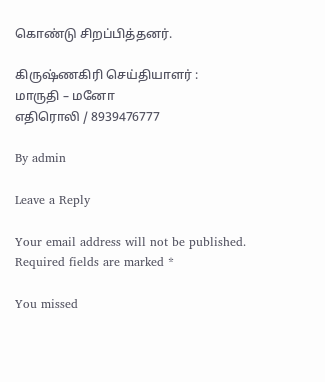கொண்டு சிறப்பித்தனர்.

கிருஷ்ணகிரி செய்தியாளர் : மாருதி – மனோ
எதிரொலி / 8939476777

By admin

Leave a Reply

Your email address will not be published. Required fields are marked *

You missed